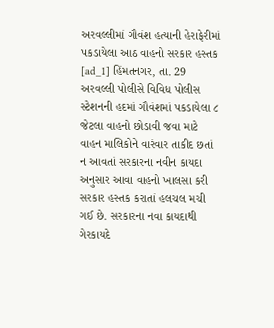અરવલ્લીમાં ગૌવંશ હત્યાની હેરાફેરીમાં પકડાયેલા આઠ વાહનો સરકાર હસ્તક
[ad_1] હિંમતનગર, તા. 29 અરવલ્લી પોલીસે વિવિધ પોલીસ સ્ટેશનની હદમાં ગૌવંશમાં પકડાયેલા ૮ જેટલા વાહનો છોડાવી જવા માટે વાહન માલિકોને વારંવાર તાકીદ છતાં ન આવતાં સરકારના નવીન કાયદા અનુસાર આવા વાહનો ખાલસા કરી સરકાર હસ્તક કરાતાં હલચલ મચી ગઈ છે. સરકારના નવા કાયદાથી ગેરકાયદે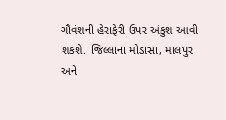ગૌવંશની હેરાફેરી ઉપર અંકુશ આવી શકશે. જિલ્લાના મોડાસા, માલપુર અને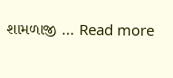શામળાજી … Read more